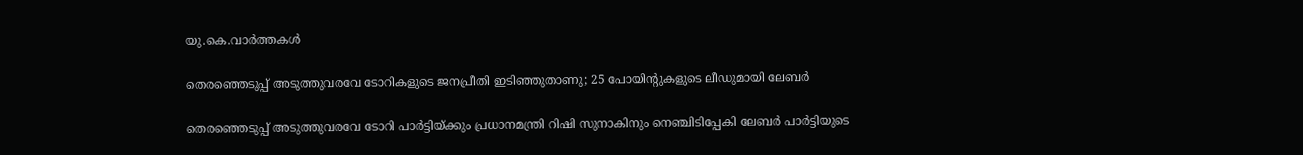യു.കെ.വാര്‍ത്തകള്‍

തെരഞ്ഞെടുപ്പ് അടുത്തുവരവേ ടോറികളുടെ ജനപ്രീതി ഇടിഞ്ഞുതാണു; 25 പോയിന്റുകളുടെ ലീഡുമായി ലേബര്‍

തെരഞ്ഞെടുപ്പ് അടുത്തുവരവേ ടോറി പാര്‍ട്ടിയ്ക്കും പ്രധാനമന്ത്രി റിഷി സുനാകിനും നെഞ്ചിടിപ്പേകി ലേബര്‍ പാര്‍ട്ടിയുടെ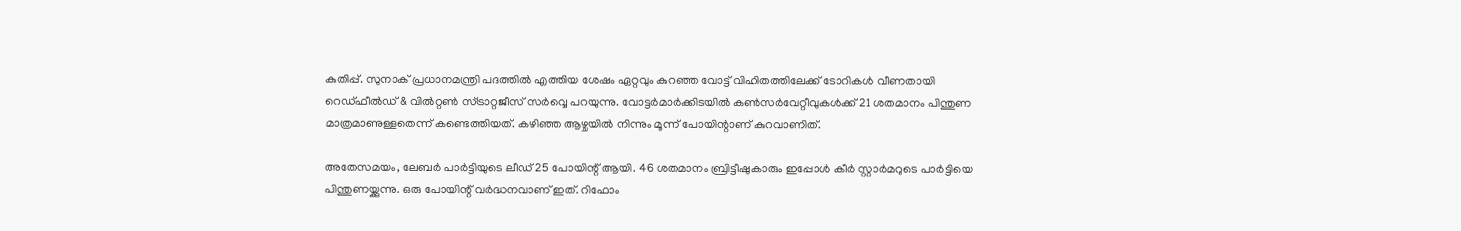കുതിപ്പ്. സുനാക് പ്രധാനമന്ത്രി പദത്തില്‍ എത്തിയ ശേഷം ഏറ്റവും കുറഞ്ഞ വോട്ട് വിഹിതത്തിലേക്ക് ടോറികള്‍ വീണതായി റെഡ്ഫീല്‍ഡ് & വില്‍റ്റണ്‍ സ്ട്രാറ്റജീസ് സര്‍വ്വെ പറയുന്നു. വോട്ടര്‍മാര്‍ക്കിടയില്‍ കണ്‍സര്‍വേറ്റീവുകള്‍ക്ക് 21 ശതമാനം പിന്തുണ മാത്രമാണുള്ളതെന്ന് കണ്ടെത്തിയത്. കഴിഞ്ഞ ആഴ്ചയില്‍ നിന്നും മൂന്ന് പോയിന്റാണ് കുറവാണിത്.

അതേസമയം, ലേബര്‍ പാര്‍ട്ടിയുടെ ലീഡ് 25 പോയിന്റ് ആയി. 46 ശതമാനം ബ്രിട്ടീഷുകാരും ഇപ്പോള്‍ കീര്‍ സ്റ്റാര്‍മറുടെ പാര്‍ട്ടിയെ പിന്തുണയ്ക്കുന്നു. ഒരു പോയിന്റ് വര്‍ദ്ധനവാണ് ഇത്. റിഫോം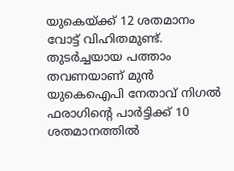യുകെയ്ക്ക് 12 ശതമാനം വോട്ട് വിഹിതമുണ്ട്. തുടര്‍ച്ചയായ പത്താം തവണയാണ് മുന്‍ യുകെഐപി നേതാവ് നിഗല്‍ ഫരാഗിന്റെ പാര്‍ട്ടിക്ക് 10 ശതമാനത്തില്‍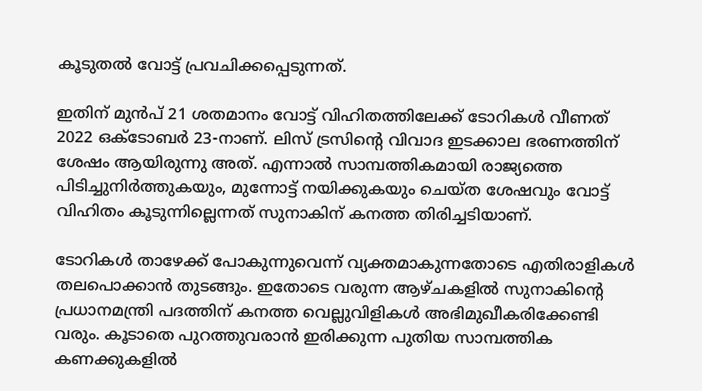കൂടുതല്‍ വോട്ട് പ്രവചിക്കപ്പെടുന്നത്.

ഇതിന് മുന്‍പ് 21 ശതമാനം വോട്ട് വിഹിതത്തിലേക്ക് ടോറികള്‍ വീണത് 2022 ഒക്ടോബര്‍ 23-നാണ്. ലിസ് ട്രസിന്റെ വിവാദ ഇടക്കാല ഭരണത്തിന് ശേഷം ആയിരുന്നു അത്. എന്നാല്‍ സാമ്പത്തികമായി രാജ്യത്തെ പിടിച്ചുനിര്‍ത്തുകയും, മുന്നോട്ട് നയിക്കുകയും ചെയ്ത ശേഷവും വോട്ട് വിഹിതം കൂടുന്നില്ലെന്നത് സുനാകിന് കനത്ത തിരിച്ചടിയാണ്.

ടോറികള്‍ താഴേക്ക് പോകുന്നുവെന്ന് വ്യക്തമാകുന്നതോടെ എതിരാളികള്‍ തലപൊക്കാന്‍ തുടങ്ങും. ഇതോടെ വരുന്ന ആഴ്ചകളില്‍ സുനാകിന്റെ പ്രധാനമന്ത്രി പദത്തിന് കനത്ത വെല്ലുവിളികള്‍ അഭിമുഖീകരിക്കേണ്ടി വരും. കൂടാതെ പുറത്തുവരാന്‍ ഇരിക്കുന്ന പുതിയ സാമ്പത്തിക കണക്കുകളില്‍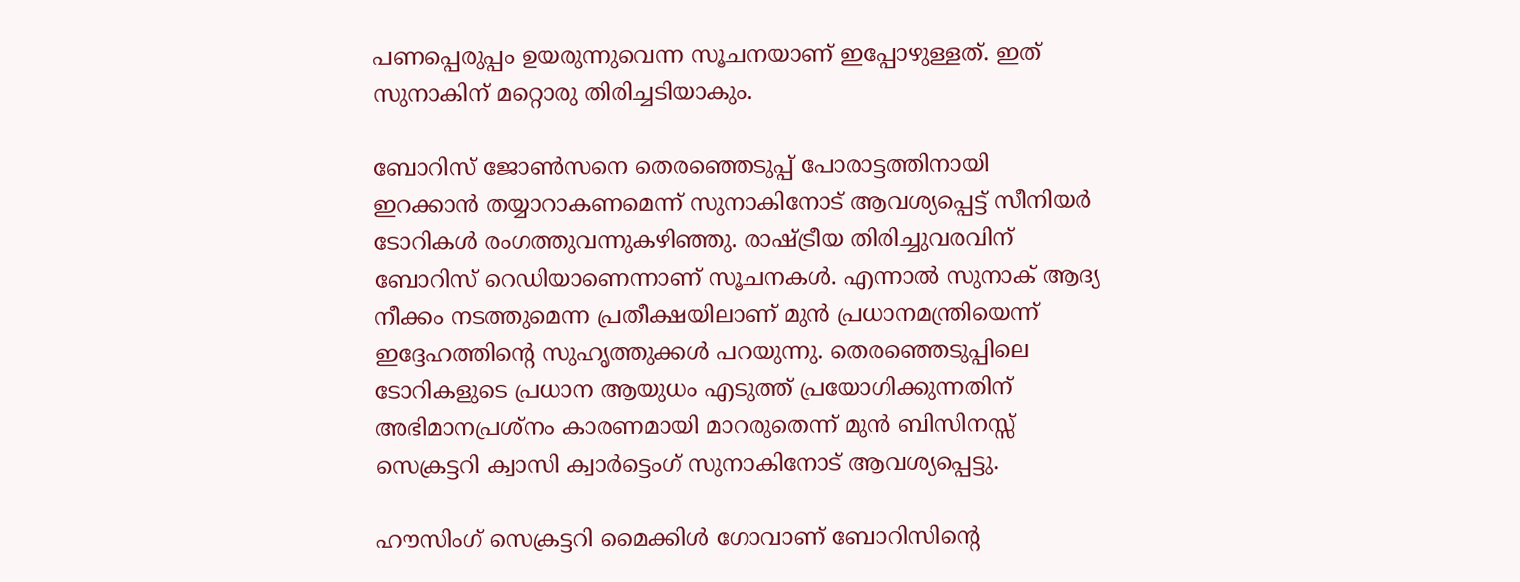പണപ്പെരുപ്പം ഉയരുന്നുവെന്ന സൂചനയാണ് ഇപ്പോഴുള്ളത്. ഇത് സുനാകിന് മറ്റൊരു തിരിച്ചടിയാകും.

ബോറിസ് ജോണ്‍സനെ തെരഞ്ഞെടുപ്പ് പോരാട്ടത്തിനായി ഇറക്കാന്‍ തയ്യാറാകണമെന്ന് സുനാകിനോട് ആവശ്യപ്പെട്ട് സീനിയര്‍ ടോറികള്‍ രംഗത്തുവന്നുകഴിഞ്ഞു. രാഷ്ട്രീയ തിരിച്ചുവരവിന് ബോറിസ് റെഡിയാണെന്നാണ് സൂചനകള്‍. എന്നാല്‍ സുനാക് ആദ്യ നീക്കം നടത്തുമെന്ന പ്രതീക്ഷയിലാണ് മുന്‍ പ്രധാനമന്ത്രിയെന്ന് ഇദ്ദേഹത്തിന്റെ സുഹൃത്തുക്കള്‍ പറയുന്നു. തെരഞ്ഞെടുപ്പിലെ ടോറികളുടെ പ്രധാന ആയുധം എടുത്ത് പ്രയോഗിക്കുന്നതിന് അഭിമാനപ്രശ്‌നം കാരണമായി മാറരുതെന്ന് മുന്‍ ബിസിനസ്സ് സെക്രട്ടറി ക്വാസി ക്വാര്‍ട്ടെംഗ് സുനാകിനോട് ആവശ്യപ്പെട്ടു.

ഹൗസിംഗ് സെക്രട്ടറി മൈക്കിള്‍ ഗോവാണ് ബോറിസിന്റെ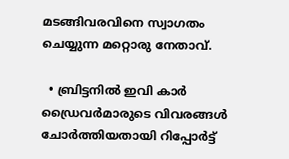മടങ്ങിവരവിനെ സ്വാഗതം ചെയ്യുന്ന മറ്റൊരു നേതാവ്.

  • ബ്രിട്ടനില്‍ ഇവി കാര്‍ ഡ്രൈവര്‍മാരുടെ വിവരങ്ങള്‍ ചോര്‍ത്തിയതായി റിപ്പോര്‍ട്ട്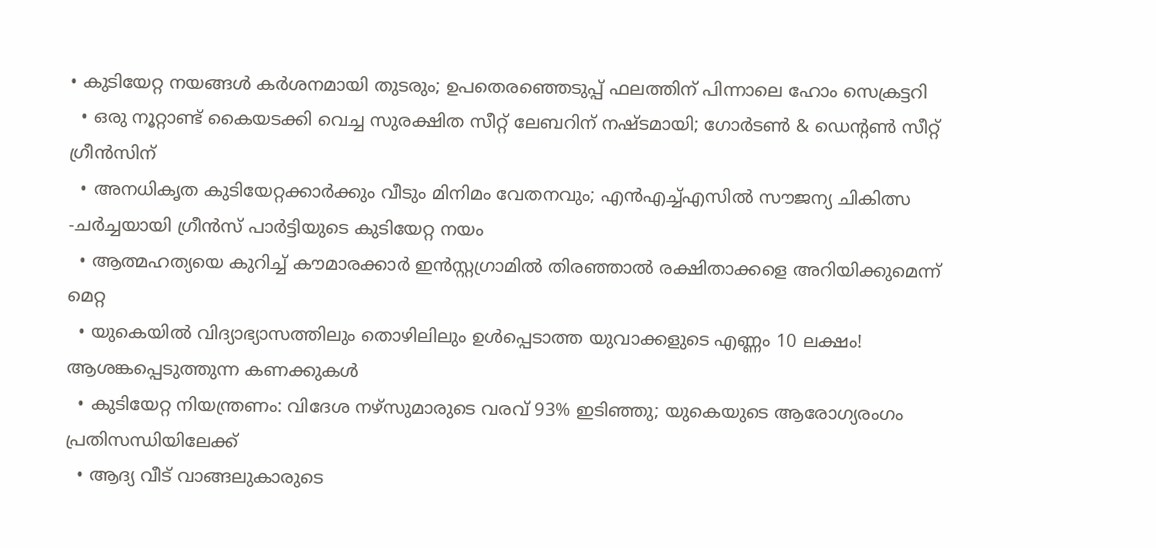• കുടിയേറ്റ നയങ്ങള്‍ കര്‍ശനമായി തുടരും; ഉപതെരഞ്ഞെടുപ്പ് ഫലത്തിന് പിന്നാലെ ഹോം സെക്രട്ടറി
  • ഒരു നൂറ്റാണ്ട് കൈയടക്കി വെച്ച സുരക്ഷിത സീറ്റ് ലേബറിന് നഷ്ടമായി; ഗോര്‍ടണ്‍ & ഡെന്റണ്‍ സീറ്റ് ഗ്രീന്‍സിന്
  • അനധികൃത കുടിയേറ്റക്കാര്‍ക്കും വീടും മിനിമം വേതനവും; എന്‍എച്ച്എസില്‍ സൗജന്യ ചികിത്സ -ചര്‍ച്ചയായി ഗ്രീന്‍സ് പാര്‍ട്ടിയുടെ കുടിയേറ്റ നയം
  • ആത്മഹത്യയെ കുറിച്ച് കൗമാരക്കാര്‍ ഇന്‍സ്റ്റഗ്രാമില്‍ തിരഞ്ഞാല്‍ രക്ഷിതാക്കളെ അറിയിക്കുമെന്ന് മെറ്റ
  • യുകെയില്‍ വിദ്യാഭ്യാസത്തിലും തൊഴിലിലും ഉള്‍പ്പെടാത്ത യുവാക്കളുടെ എണ്ണം 10 ലക്ഷം! ആശങ്കപ്പെടുത്തുന്ന കണക്കുകള്‍
  • കുടിയേറ്റ നിയന്ത്രണം: വിദേശ നഴ്സുമാരുടെ വരവ് 93% ഇടിഞ്ഞു; യുകെയുടെ ആരോഗ്യരംഗം പ്രതിസന്ധിയിലേക്ക്
  • ആദ്യ വീട് വാങ്ങലുകാരുടെ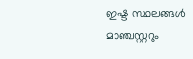ഇഷ്ട സ്ഥലങ്ങള്‍ മാഞ്ചസ്റ്ററും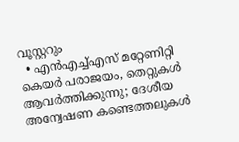വൂസ്റ്ററും
  • എന്‍എച്ച്എസ് മറ്റേണിറ്റി കെയര്‍ പരാജയം, തെറ്റുകള്‍ ആവര്‍ത്തിക്കുന്നു; ദേശീയ അന്വേഷണ കണ്ടെത്തലുകള്‍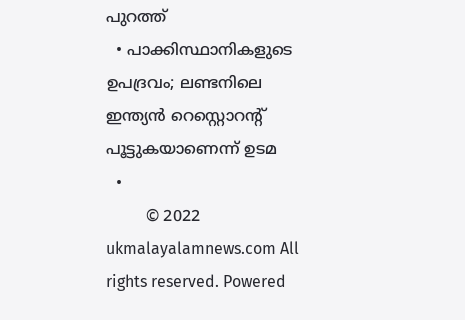പുറത്ത്
  • പാക്കിസ്ഥാനികളുടെ ഉപദ്രവം; ലണ്ടനിലെ ഇന്ത്യന്‍ റെസ്റ്റൊറന്റ് പൂട്ടുകയാണെന്ന് ഉടമ
  •
        © 2022 ukmalayalamnews.com All rights reserved. Powered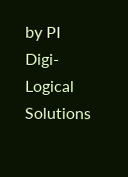by PI Digi-Logical Solutions